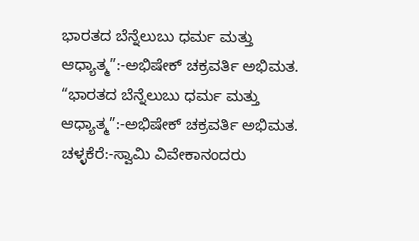ಭಾರತದ ಬೆನ್ನೆಲುಬು ಧರ್ಮ ಮತ್ತು ಆಧ್ಯಾತ್ಮ”:-ಅಭಿಷೇಕ್ ಚಕ್ರವರ್ತಿ ಅಭಿಮತ.
“ಭಾರತದ ಬೆನ್ನೆಲುಬು ಧರ್ಮ ಮತ್ತು ಆಧ್ಯಾತ್ಮ”:-ಅಭಿಷೇಕ್ ಚಕ್ರವರ್ತಿ ಅಭಿಮತ. ಚಳ್ಳಕೆರೆ:-ಸ್ವಾಮಿ ವಿವೇಕಾನಂದರು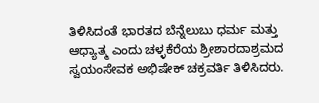ತಿಳಿಸಿದಂತೆ ಭಾರತದ ಬೆನ್ನೆಲುಬು ಧರ್ಮ ಮತ್ತು ಆಧ್ಯಾತ್ಮ ಎಂದು ಚಳ್ಳಕೆರೆಯ ಶ್ರೀಶಾರದಾಶ್ರಮದ ಸ್ವಯಂಸೇವಕ ಅಭಿಷೇಕ್ ಚಕ್ರವರ್ತಿ ತಿಳಿಸಿದರು.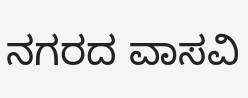ನಗರದ ವಾಸವಿ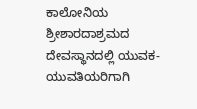ಕಾಲೋನಿಯ ಶ್ರೀಶಾರದಾಶ್ರಮದ ದೇವಸ್ಥಾನದಲ್ಲಿ ಯುವಕ-ಯುವತಿಯರಿಗಾಗಿ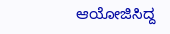ಆಯೋಜಿಸಿದ್ದ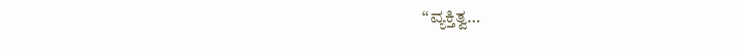“ವ್ಯಕ್ತಿತ್ವ…